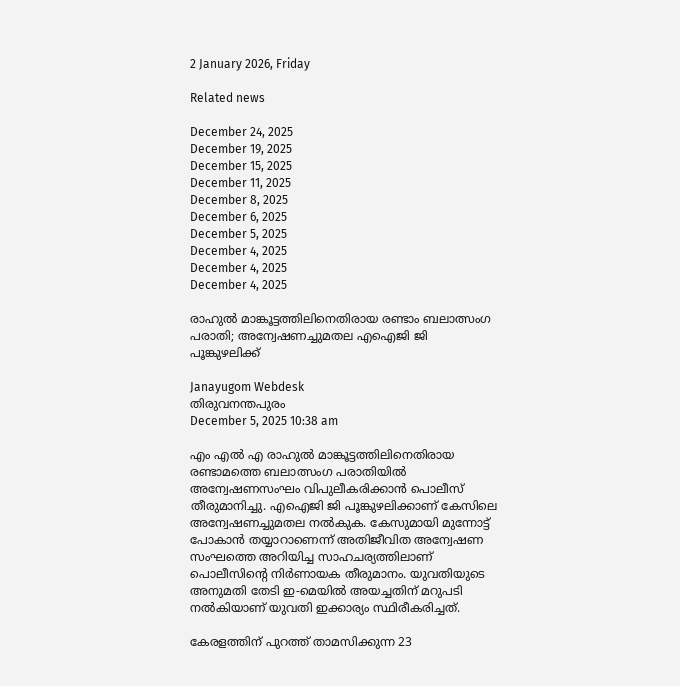2 January 2026, Friday

Related news

December 24, 2025
December 19, 2025
December 15, 2025
December 11, 2025
December 8, 2025
December 6, 2025
December 5, 2025
December 4, 2025
December 4, 2025
December 4, 2025

രാഹുൽ മാങ്കൂട്ടത്തിലിനെതിരായ രണ്ടാം ബലാത്സംഗ പരാതി; അന്വേഷണച്ചുമതല എഐജി ജി പൂങ്കുഴലിക്ക്

Janayugom Webdesk
തിരുവനന്തപുരം
December 5, 2025 10:38 am

എം എൽ എ രാഹുൽ മാങ്കൂട്ടത്തിലിനെതിരായ രണ്ടാമത്തെ ബലാത്സംഗ പരാതിയിൽ അന്വേഷണസംഘം വിപുലീകരിക്കാൻ പൊലീസ് തീരുമാനിച്ചു. എഐജി ജി പൂങ്കുഴലിക്കാണ് കേസിലെ അന്വേഷണച്ചുമതല നൽകുക. കേസുമായി മുന്നോട്ട് പോകാൻ തയ്യാറാണെന്ന് അതിജീവിത അന്വേഷണ സംഘത്തെ അറിയിച്ച സാഹചര്യത്തിലാണ് പൊലീസിൻ്റെ നിർണായക തീരുമാനം. യുവതിയുടെ അനുമതി തേടി ഇ‑മെയിൽ അയച്ചതിന് മറുപടി നൽകിയാണ് യുവതി ഇക്കാര്യം സ്ഥിരീകരിച്ചത്.

കേരളത്തിന് പുറത്ത് താമസിക്കുന്ന 23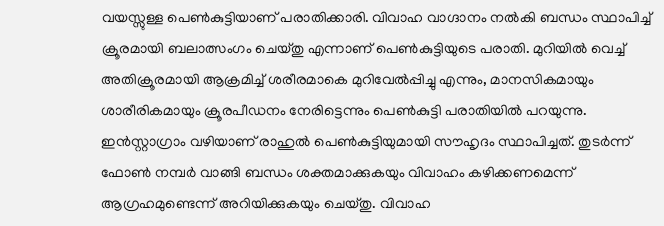വയസ്സുള്ള പെൺകുട്ടിയാണ് പരാതിക്കാരി. വിവാഹ വാഗ്ദാനം നൽകി ബന്ധം സ്ഥാപിച്ച് ക്രൂരമായി ബലാത്സംഗം ചെയ്തു എന്നാണ് പെൺകുട്ടിയുടെ പരാതി. മുറിയിൽ വെച്ച് അതിക്രൂരമായി ആക്രമിച്ച് ശരീരമാകെ മുറിവേൽപ്പിച്ചു എന്നും, മാനസികമായും ശാരീരികമായും ക്രൂരപീഡനം നേരിട്ടെന്നും പെൺകുട്ടി പരാതിയിൽ പറയുന്നു. ഇൻസ്റ്റാഗ്രാം വഴിയാണ് രാഹുൽ പെൺകുട്ടിയുമായി സൗഹൃദം സ്ഥാപിച്ചത്. തുടർന്ന് ഫോൺ നമ്പർ വാങ്ങി ബന്ധം ശക്തമാക്കുകയും വിവാഹം കഴിക്കണമെന്ന് ആഗ്രഹമുണ്ടെന്ന് അറിയിക്കുകയും ചെയ്തു. വിവാഹ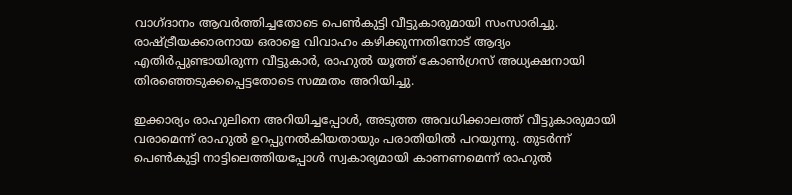വാഗ്ദാനം ആവർത്തിച്ചതോടെ പെൺകുട്ടി വീട്ടുകാരുമായി സംസാരിച്ചു. രാഷ്ട്രീയക്കാരനായ ഒരാളെ വിവാഹം കഴിക്കുന്നതിനോട് ആദ്യം എതിർപ്പുണ്ടായിരുന്ന വീട്ടുകാർ, രാഹുൽ യൂത്ത് കോൺഗ്രസ് അധ്യക്ഷനായി തിരഞ്ഞെടുക്കപ്പെട്ടതോടെ സമ്മതം അറിയിച്ചു.

ഇക്കാര്യം രാഹുലിനെ അറിയിച്ചപ്പോൾ, അടുത്ത അവധിക്കാലത്ത് വീട്ടുകാരുമായി വരാമെന്ന് രാഹുൽ ഉറപ്പുനൽകിയതായും പരാതിയിൽ പറയുന്നു. തുടർന്ന് പെൺകുട്ടി നാട്ടിലെത്തിയപ്പോൾ സ്വകാര്യമായി കാണണമെന്ന് രാഹുൽ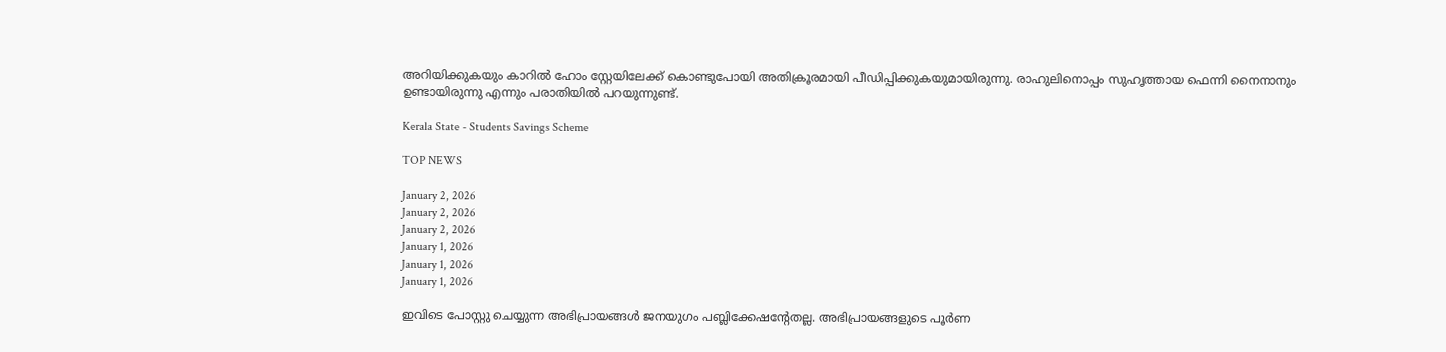അറിയിക്കുകയും കാറിൽ ഹോം സ്റ്റേയിലേക്ക് കൊണ്ടുപോയി അതിക്രൂരമായി പീഡിപ്പിക്കുകയുമായിരുന്നു. രാഹുലിനൊപ്പം സുഹൃത്തായ ഫെന്നി നൈനാനും ഉണ്ടായിരുന്നു എന്നും പരാതിയിൽ പറയുന്നുണ്ട്.

Kerala State - Students Savings Scheme

TOP NEWS

January 2, 2026
January 2, 2026
January 2, 2026
January 1, 2026
January 1, 2026
January 1, 2026

ഇവിടെ പോസ്റ്റു ചെയ്യുന്ന അഭിപ്രായങ്ങള്‍ ജനയുഗം പബ്ലിക്കേഷന്റേതല്ല. അഭിപ്രായങ്ങളുടെ പൂര്‍ണ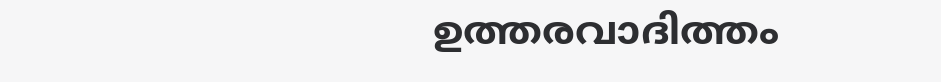ഉത്തരവാദിത്തം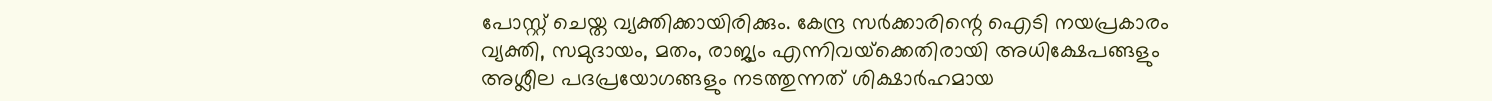പോസ്റ്റ് ചെയ്ത വ്യക്തിക്കായിരിക്കും. കേന്ദ്ര സര്‍ക്കാരിന്റെ ഐടി നയപ്രകാരം വ്യക്തി, സമുദായം, മതം, രാജ്യം എന്നിവയ്‌ക്കെതിരായി അധിക്ഷേപങ്ങളും അശ്ലീല പദപ്രയോഗങ്ങളും നടത്തുന്നത് ശിക്ഷാര്‍ഹമായ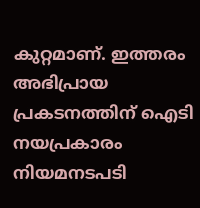കുറ്റമാണ്. ഇത്തരം അഭിപ്രായ പ്രകടനത്തിന് ഐടി നയപ്രകാരം നിയമനടപടി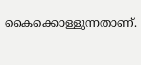കൈക്കൊള്ളുന്നതാണ്.